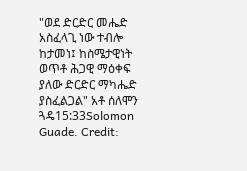"ወደ ድርድር መሔድ አስፈላጊ ነው ተብሎ ከታመነ፤ ከስሜታዊነት ወጥቶ ሕጋዊ ማዕቀፍ ያለው ድርድር ማካሔድ ያስፈልጋል" አቶ ሰለሞን ጓዴ15:33Solomon Guade. Credit: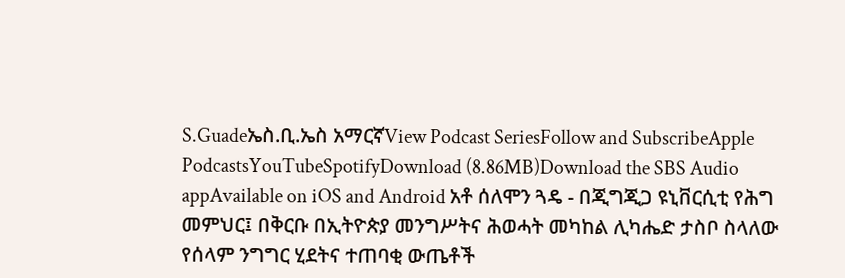S.Guadeኤስ.ቢ.ኤስ አማርኛView Podcast SeriesFollow and SubscribeApple PodcastsYouTubeSpotifyDownload (8.86MB)Download the SBS Audio appAvailable on iOS and Android አቶ ሰለሞን ጓዴ - በጂግጂጋ ዩኒቨርሲቲ የሕግ መምህር፤ በቅርቡ በኢትዮጵያ መንግሥትና ሕወሓት መካከል ሊካሔድ ታስቦ ስላለው የሰላም ንግግር ሂደትና ተጠባቂ ውጤቶች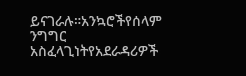ይናገራሉ።አንኳሮችየሰላም ንግግር አስፈላጊነትየአደራዳሪዎች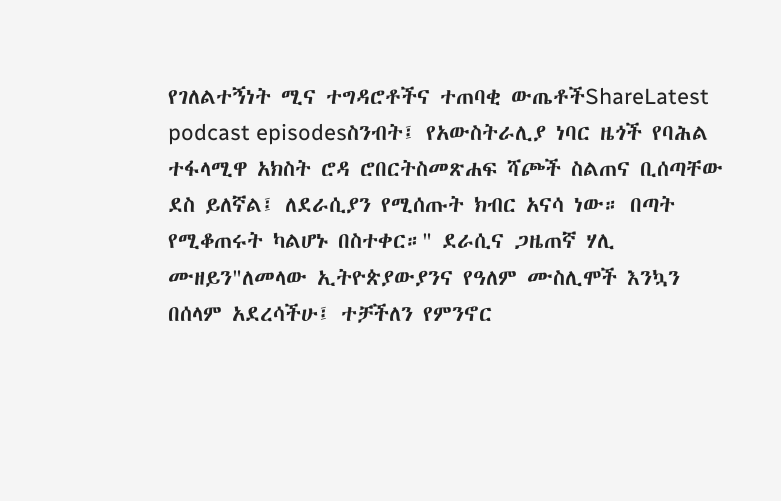የገለልተኝነት ሚና ተግዳሮቶችና ተጠባቂ ውጤቶችShareLatest podcast episodesስንብት፤ የአውስትራሊያ ነባር ዜጎች የባሕል ተፋላሚዋ አክስት ሮዳ ሮበርትስመጽሐፍ ሻጮች ስልጠና ቢሰጣቸው ደስ ይለኛል፤ ለደራሲያን የሚሰጡት ክብር አናሳ ነው። በጣት የሚቆጠሩት ካልሆኑ በስተቀር።" ደራሲና ጋዜጠኛ ሃሊ ሙዘይን"ለመላው ኢትዮጵያውያንና የዓለም ሙስሊሞች እንኳን በሰላም አደረሳችሁ፤ ተቻችለን የምንኖር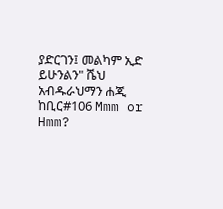ያድርገን፤ መልካም ኢድ ይሁንልን" ሼህ አብዱራህማን ሐጂ ከቢር#106 Mmm or Hmm?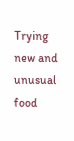Trying new and unusual food